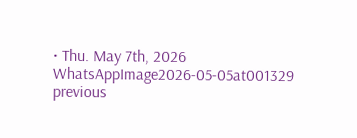• Thu. May 7th, 2026
WhatsAppImage2026-05-05at001329
previous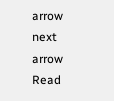arrow
next arrow
Read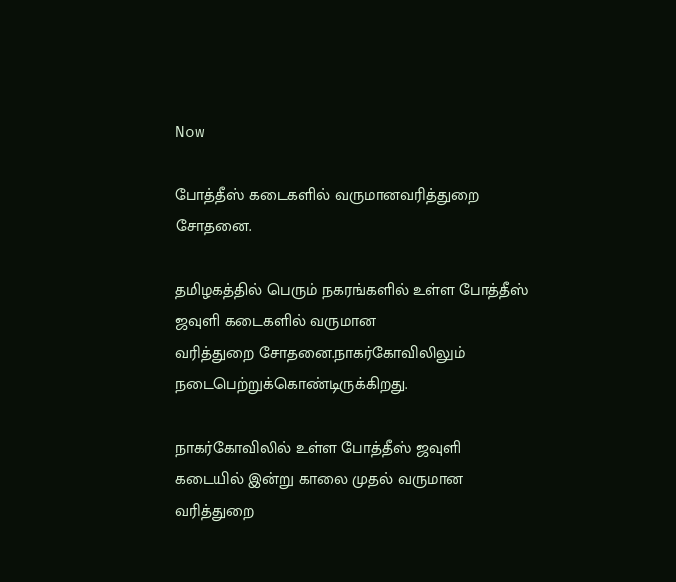Now

போத்தீஸ் கடைகளில் வருமானவரித்துறை சோதனை.

தமிழகத்தில் பெரும் நகரங்களில் உள்ள போத்தீஸ் ஜவுளி கடைகளில் வருமான
வரித்துறை சோதனை.நாகர்கோவிலிலும் நடைபெற்றுக்கொண்டிருக்கிறது.

நாகர்கோவிலில் உள்ள போத்தீஸ் ஜவுளி கடையில் இன்று காலை முதல் வருமான வரித்துறை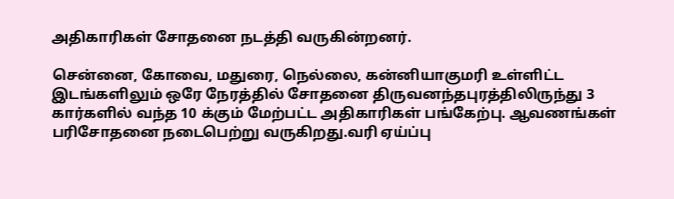அதிகாரிகள் சோதனை நடத்தி வருகின்றனர்.

சென்னை, கோவை, மதுரை, நெல்லை, கன்னியாகுமரி உள்ளிட்ட இடங்களிலும் ஒரே நேரத்தில் சோதனை திருவனந்தபுரத்திலிருந்து 3 கார்களில் வந்த 10 க்கும் மேற்பட்ட அதிகாரிகள் பங்கேற்பு. ஆவணங்கள் பரிசோதனை நடைபெற்று வருகிறது.வரி ஏய்ப்பு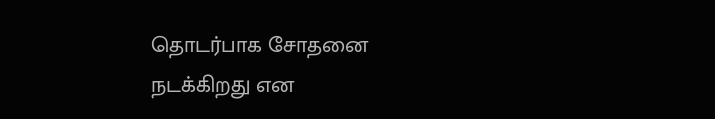தொடர்பாக சோதனை நடக்கிறது என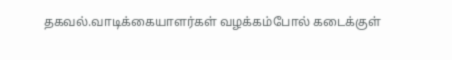தகவல்.வாடிக்கையாளர்கள் வழக்கம்போல் கடைக்குள்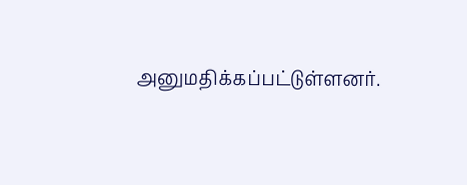அனுமதிக்கப்பட்டுள்ளனர்.